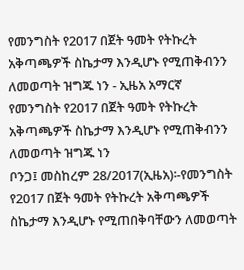የመንግስት የ2017 በጀት ዓመት የትኩረት አቅጣጫዎች ስኬታማ እንዲሆኑ የሚጠቅብንን ለመወጣት ዝግጁ ነን - ኢዜአ አማርኛ
የመንግስት የ2017 በጀት ዓመት የትኩረት አቅጣጫዎች ስኬታማ እንዲሆኑ የሚጠቅብንን ለመወጣት ዝግጁ ነን
ቦንጋ፤ መስከረም 28/2017(ኢዜአ)፡-የመንግስት የ2017 በጀት ዓመት የትኩረት አቅጣጫዎች ስኬታማ እንዲሆኑ የሚጠበቅባቸውን ለመወጣት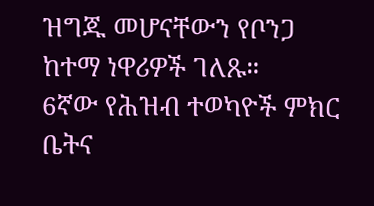ዝግጁ መሆናቸውን የቦንጋ ከተማ ነዋሪዎች ገለጹ።
6ኛው የሕዝብ ተወካዮች ምክር ቤትና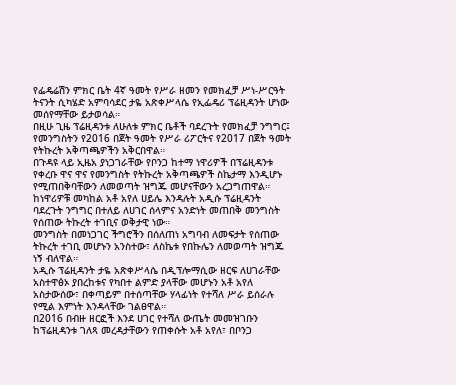የፌዴሬሽን ምክር ቤት 4ኛ ዓመት የሥራ ዘመን የመክፈቻ ሥነ-ሥርዓት ትናንት ሲካሄድ አምባሳደር ታዬ አጽቀሥላሴ የኢፌዴሪ ፕሬዚዳንት ሆነው መሰየማቸው ይታወሳል።
በዚሁ ጊዜ ፕሬዚዳንቱ ለሁለቱ ምክር ቤቶች ባደረጉት የመክፈቻ ንግግር፤ የመንግስትን የ2016 በጀት ዓመት የሥራ ሪፖርትና የ2017 በጀት ዓመት የትኩረት አቅጣጫዎችን አቅርበዋል።
በጉዳዩ ላይ ኢዜአ ያነጋገራቸው የቦንጋ ከተማ ነዋሪዎች በፕሬዚዳንቱ የቀረቡ ዋና ዋና የመንግስት የትኩረት አቅጣጫዎች ስኬታማ እንዲሆኑ የሚጠበቅባቸውን ለመወጣት ዝግጁ መሆናቸውን አረጋግጠዋል።
ከነዋሪዎቹ መካከል አቶ አየለ ሀይሌ እንዳሉት አዲሱ ፕሬዚዳንት ባደረጉት ንግግር በተለይ ለሀገር ሰላምና አንድነት መጠበቅ መንግስት የሰጠው ትኩረት ተገቢና ወቅታዊ ነው።
መንግስት በመነጋገር ችግሮችን በሰለጠነ አግባብ ለመፍታት የሰጠው ትኩረት ተገቢ መሆኑን አንስተው፣ ለስኬቱ የበኩሌን ለመወጣት ዝግጁ ነኝ ብለዋል።
አዲሱ ፕሬዚዳንት ታዬ አጽቀሥላሴ በዲፕሎማሲው ዘርፍ ለሀገራቸው አስተዋፅኦ ያበረከቱና የካበተ ልምድ ያላቸው መሆኑን አቶ አየለ አስታውሰው፣ በቀጣይም በተሰጣቸው ሃላፊነት የተሻለ ሥራ ይሰራሉ የሚል እምነት እንዳላቸው ገልፀዋል።
በ2016 በብዙ ዘርፎች እንደ ሀገር የተሻለ ውጤት መመዝገቡን ከፕሬዚዳንቱ ገለጻ መረዳታቸውን የጠቀሱት አቶ አየለ፣ በቦንጋ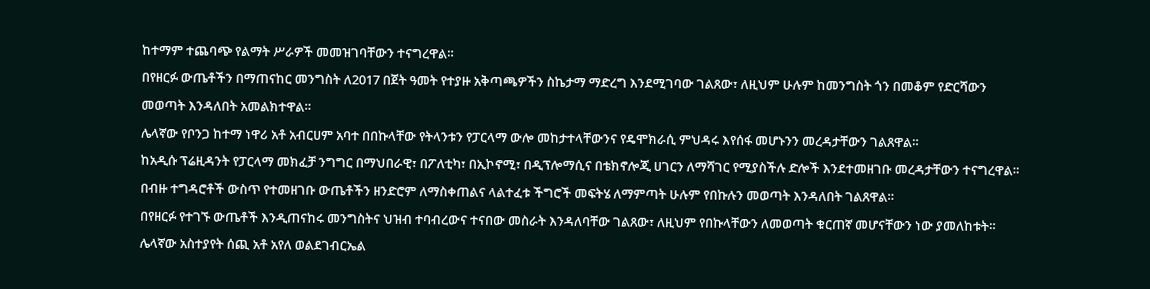ከተማም ተጨባጭ የልማት ሥራዎች መመዝገባቸውን ተናግረዋል።
በየዘርፉ ውጤቶችን በማጠናከር መንግስት ለ2017 በጀት ዓመት የተያዙ አቅጣጫዎችን ስኬታማ ማድረግ እንደሚገባው ገልጸው፣ ለዚህም ሁሉም ከመንግስት ጎን በመቆም የድርሻውን መወጣት እንዳለበት አመልክተዋል።
ሌላኛው የቦንጋ ከተማ ነዋሪ አቶ አብርሀም አባተ በበኩላቸው የትላንቱን የፓርላማ ውሎ መከታተላቸውንና የዴሞክራሲ ምህዳሩ እየሰፋ መሆኑንን መረዳታቸውን ገልጸዋል።
ከአዲሱ ፕሬዚዳንት የፓርላማ መክፈቻ ንግግር በማህበራዊ፣ በፖለቲካ፣ በኢኮኖሚ፣ በዲፕሎማሲና በቴክኖሎጂ ሀገርን ለማሻገር የሚያስችሉ ድሎች እንደተመዘገቡ መረዳታቸውን ተናግረዋል።
በብዙ ተግዳሮቶች ውስጥ የተመዘገቡ ውጤቶችን ዘንድሮም ለማስቀጠልና ላልተፈቱ ችግሮች መፍትሄ ለማምጣት ሁሉም የበኩሉን መወጣት እንዳለበት ገልጸዋል።
በየዘርፉ የተገኙ ውጤቶች እንዲጠናከሩ መንግስትና ህዝብ ተባብረውና ተናበው መስራት እንዳለባቸው ገልጸው፣ ለዚህም የበኩላቸውን ለመወጣት ቁርጠኛ መሆናቸውን ነው ያመለከቱት።
ሌላኛው አስተያየት ሰጪ አቶ አየለ ወልደገብርኤል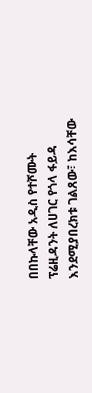በበኩላቸው አዲስ የተሾሙት ፕሬዚዳንት ለሀገር የጎላ ፋይዳ እንደሚያበረክቱ ገልጸው፣ ከእሳቸው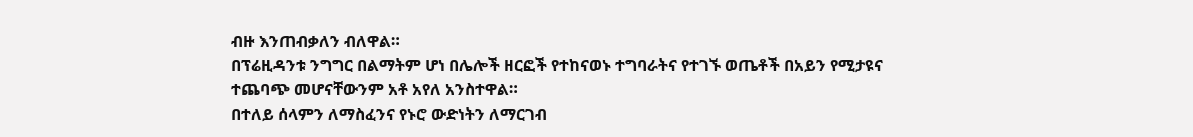ብዙ እንጠብቃለን ብለዋል።
በፕሬዚዳንቱ ንግግር በልማትም ሆነ በሌሎች ዘርፎች የተከናወኑ ተግባራትና የተገኙ ወጤቶች በአይን የሚታዩና ተጨባጭ መሆናቸውንም አቶ አየለ አንስተዋል።
በተለይ ሰላምን ለማስፈንና የኑሮ ውድነትን ለማርገብ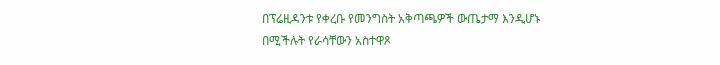በፕሬዚዳንቱ የቀረቡ የመንግስት አቅጣጫዎች ውጤታማ እንዲሆኑ በሚችሉት የራሳቸውን አስተዋጾ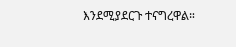እንደሚያደርጉ ተናግረዋል።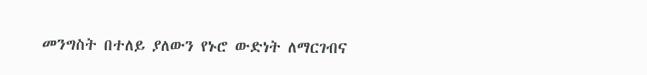መንግስት በተለይ ያለውን የኑሮ ውድነት ለማርገብና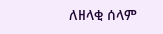ለዘላቂ ሰላም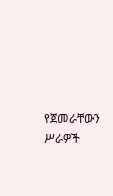የጀመራቸውን ሥራዎች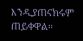እንዲያጠናክሩም ጠይቀዋል።